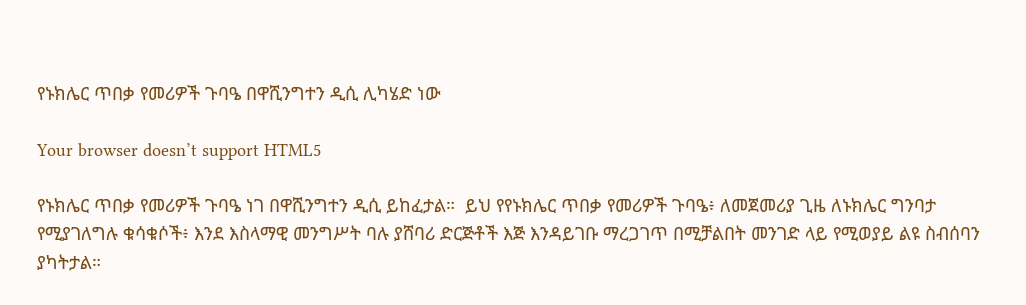የኑክሌር ጥበቃ የመሪዎች ጉባዔ በዋሺንግተን ዲሲ ሊካሄድ ነው

Your browser doesn’t support HTML5

የኑክሌር ጥበቃ የመሪዎች ጉባዔ ነገ በዋሺንግተን ዲሲ ይከፈታል።  ይህ የየኑክሌር ጥበቃ የመሪዎች ጉባዔ፥ ለመጀመሪያ ጊዜ ለኑክሌር ግንባታ የሚያገለግሉ ቁሳቁሶች፥ እንደ እስላማዊ መንግሥት ባሉ ያሸባሪ ድርጅቶች እጅ እንዳይገቡ ማረጋገጥ በሚቻልበት መንገድ ላይ የሚወያይ ልዩ ስብሰባን ያካትታል።